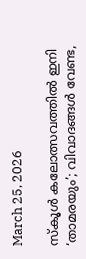March 25, 2026

സ്‌കൂള്‍ കലോത്സവത്തില്‍ ഇനി ‘താമരയും’; വിവാദങ്ങള്‍ വേണ്ട,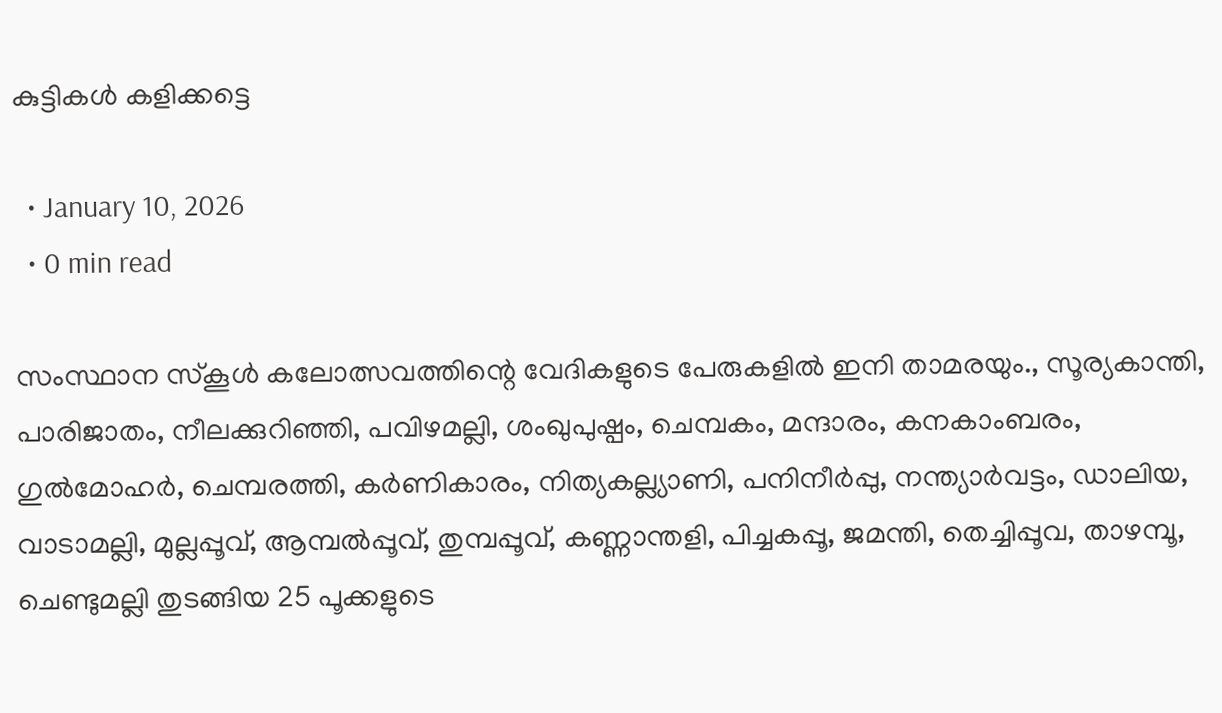കുട്ടികള്‍ കളിക്കട്ടെ

  • January 10, 2026
  • 0 min read

സംസ്ഥാന സ്‌കൂള്‍ കലോത്സവത്തിന്റെ വേദികളുടെ പേരുകളില്‍ ഇനി താമരയും., സൂര്യകാന്തി, പാരിജാതം, നീലക്കുറിഞ്ഞി, പവിഴമല്ലി, ശംഖുപുഷ്പം, ചെമ്പകം, മന്ദാരം, കനകാംബരം, ഗുല്‍മോഹര്‍, ചെമ്പരത്തി, കര്‍ണികാരം, നിത്യകല്ല്യാണി, പനിനീര്‍പ്പു, നന്ത്യാര്‍വട്ടം, ഡാലിയ, വാടാമല്ലി, മുല്ലപ്പൂവ്, ആമ്പല്‍പ്പൂവ്, തുമ്പപ്പൂവ്, കണ്ണാന്തളി, പിച്ചകപ്പൂ, ജമന്തി, തെച്ചിപ്പൂവ, താഴമ്പൂ, ചെണ്ടുമല്ലി തുടങ്ങിയ 25 പൂക്കളുടെ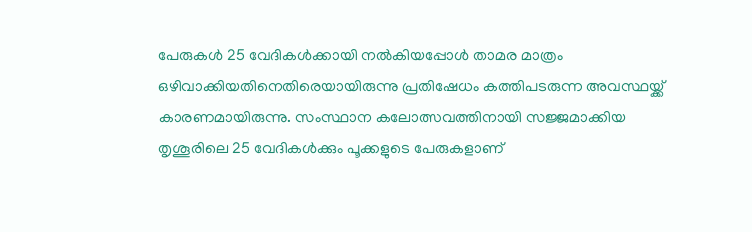പേരുകള്‍ 25 വേദികള്‍ക്കായി നല്‍കിയപ്പോള്‍ താമര മാത്രം ഒഴിവാക്കിയതിനെതിരെയായിരുന്നു പ്രതിഷേധം കത്തിപടരുന്ന അവസ്ഥയ്ക്ക് കാരണമായിരുന്നു. സംസ്ഥാന കലോത്സവത്തിനായി സജ്ജമാക്കിയ തൃശൂരിലെ 25 വേദികള്‍ക്കും പൂക്കളുടെ പേരുകളാണ്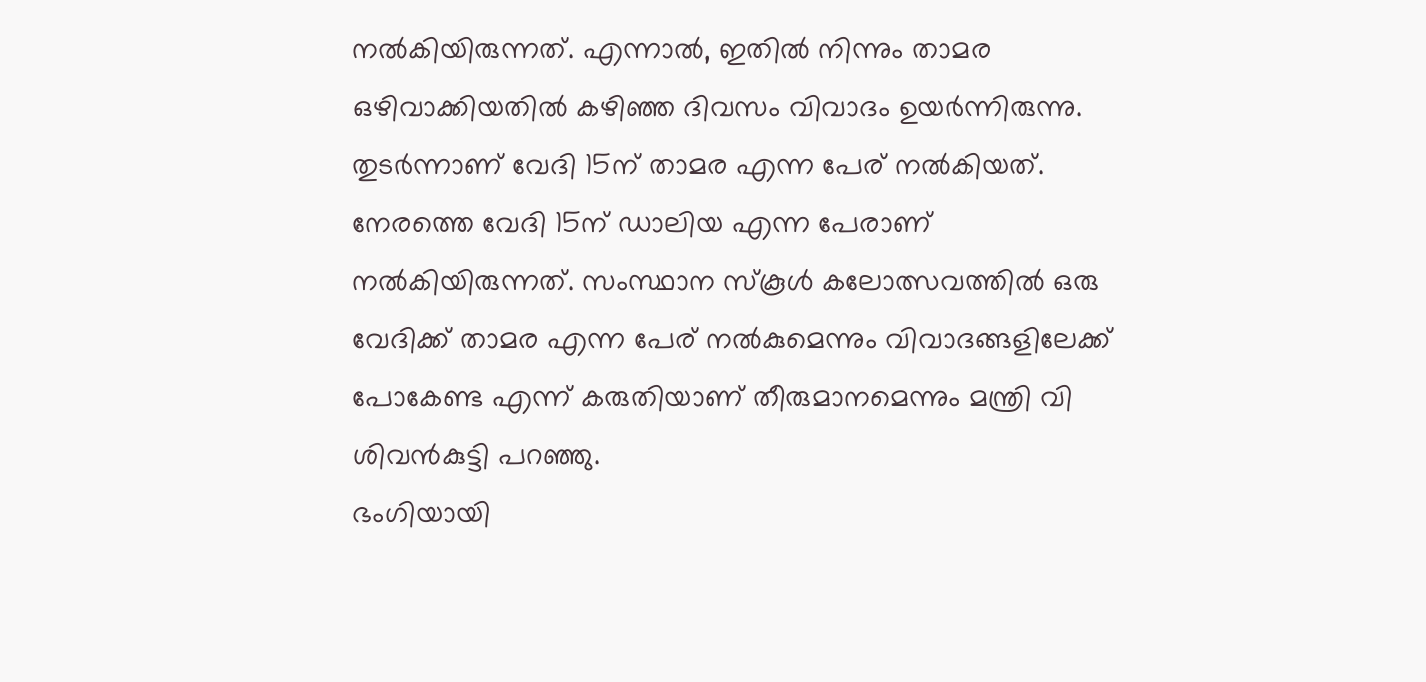നല്‍കിയിരുന്നത്. എന്നാല്‍, ഇതില്‍ നിന്നും താമര ഒഴിവാക്കിയതില്‍ കഴിഞ്ഞ ദിവസം വിവാദം ഉയര്‍ന്നിരുന്നു.
തുടര്‍ന്നാണ് വേദി 15ന് താമര എന്ന പേര് നല്‍കിയത്. നേരത്തെ വേദി 15ന് ഡാലിയ എന്ന പേരാണ് നല്‍കിയിരുന്നത്. സംസ്ഥാന സ്‌കൂള്‍ കലോത്സവത്തില്‍ ഒരു വേദിക്ക് താമര എന്ന പേര് നല്‍കുമെന്നും വിവാദങ്ങളിലേക്ക് പോകേണ്ട എന്ന് കരുതിയാണ് തീരുമാനമെന്നും മന്ത്രി വി ശിവന്‍കുട്ടി പറഞ്ഞു.
ഭംഗിയായി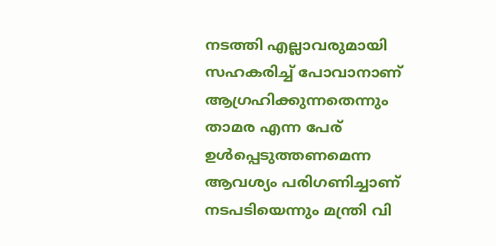നടത്തി എല്ലാവരുമായി സഹകരിച്ച് പോവാനാണ് ആഗ്രഹിക്കുന്നതെന്നും താമര എന്ന പേര് ഉള്‍പ്പെടുത്തണമെന്ന ആവശ്യം പരിഗണിച്ചാണ് നടപടിയെന്നും മന്ത്രി വി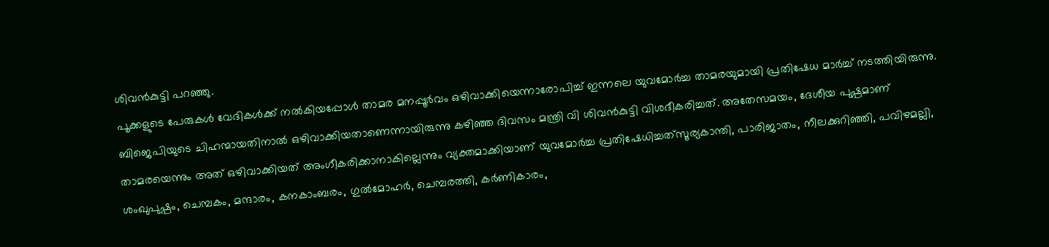ശിവന്‍കുട്ടി പറഞ്ഞു.
പൂക്കളുടെ പേരുകള്‍ വേദികള്‍ക്ക് നല്‍കിയപ്പോള്‍ താമര മനപ്പൂര്‍വം ഒഴിവാക്കിയെന്നാരോപിച്ച് ഇന്നലെ യുവമോര്‍ച്ച താമരയുമായി പ്രതിഷേധ മാര്‍ച്ച് നടത്തിയിരുന്നു. ബിജെപിയുടെ ചിഹന്മായതിനാല്‍ ഒഴിവാക്കിയതാണെന്നായിരുന്നു കഴിഞ്ഞ ദിവസം മന്ത്രി വി ശിവന്‍കുട്ടി വിശദീകരിച്ചത്. അതേസമയം, ദേശീയ പുഷ്പമാണ് താമരയെന്നും അത് ഒഴിവാക്കിയത് അംഗീകരിക്കാനാകില്ലെന്നും വ്യക്തമാക്കിയാണ് യുവമോര്‍ച്ച പ്രതിഷേധിച്ചത്‌സൂര്യകാന്തി, പാരിജാതം, നീലക്കുറിഞ്ഞി, പവിഴമല്ലി, ശംഖുപുഷ്പം, ചെമ്പകം, മന്ദാരം, കനകാംബരം, ഗുല്‍മോഹര്‍, ചെമ്പരത്തി, കര്‍ണികാരം,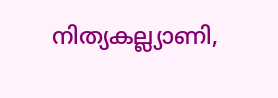നിത്യകല്ല്യാണി,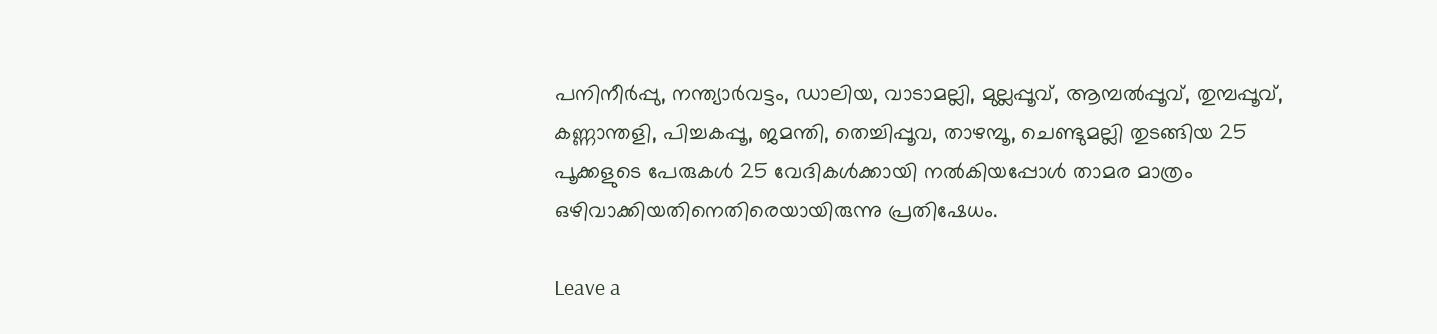പനിനീര്‍പ്പു, നന്ത്യാര്‍വട്ടം, ഡാലിയ, വാടാമല്ലി, മുല്ലപ്പൂവ്, ആമ്പല്‍പ്പൂവ്, തുമ്പപ്പൂവ്, കണ്ണാന്തളി, പിച്ചകപ്പൂ, ജമന്തി, തെച്ചിപ്പൂവ, താഴമ്പൂ, ചെണ്ടുമല്ലി തുടങ്ങിയ 25 പൂക്കളുടെ പേരുകള്‍ 25 വേദികള്‍ക്കായി നല്‍കിയപ്പോള്‍ താമര മാത്രം ഒഴിവാക്കിയതിനെതിരെയായിരുന്നു പ്രതിഷേധം.

Leave a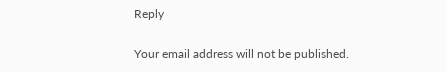Reply

Your email address will not be published.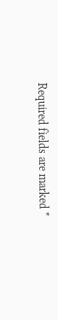Required fields are marked *